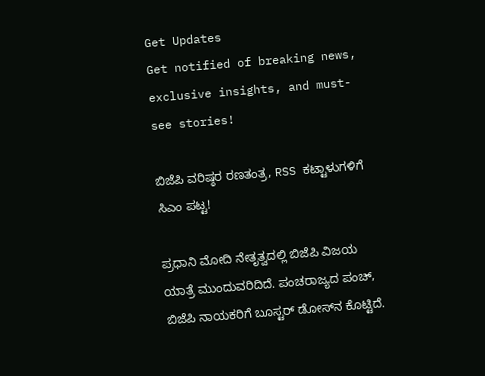Get Updates
Get notified of breaking news, exclusive insights, and must-see stories!

ಬಿಜೆಪಿ ವರಿಷ್ಠರ ರಣತಂತ್ರ, RSS ಕಟ್ಟಾಳುಗಳಿಗೆ ಸಿಎಂ ಪಟ್ಟ!

ಪ್ರಧಾನಿ ಮೋದಿ ನೇತೃತ್ವದಲ್ಲಿ ಬಿಜೆಪಿ ವಿಜಯ ಯಾತ್ರೆ ಮುಂದುವರಿದಿದೆ. ಪಂಚರಾಜ್ಯದ ಪಂಚ್, ಬಿಜೆಪಿ ನಾಯಕರಿಗೆ ಬೂಸ್ಟರ್ ಡೋಸ್‌ನ ಕೊಟ್ಟಿದೆ.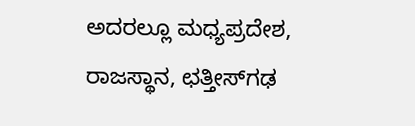ಅದರಲ್ಲೂ ಮಧ್ಯಪ್ರದೇಶ, ರಾಜಸ್ಥಾನ, ಛತ್ತೀಸ್‌ಗಢ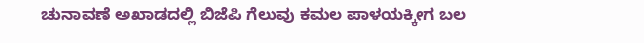ಚುನಾವಣೆ ಅಖಾಡದಲ್ಲಿ ಬಿಜೆಪಿ ಗೆಲುವು ಕಮಲ ಪಾಳಯಕ್ಕೀಗ ಬಲ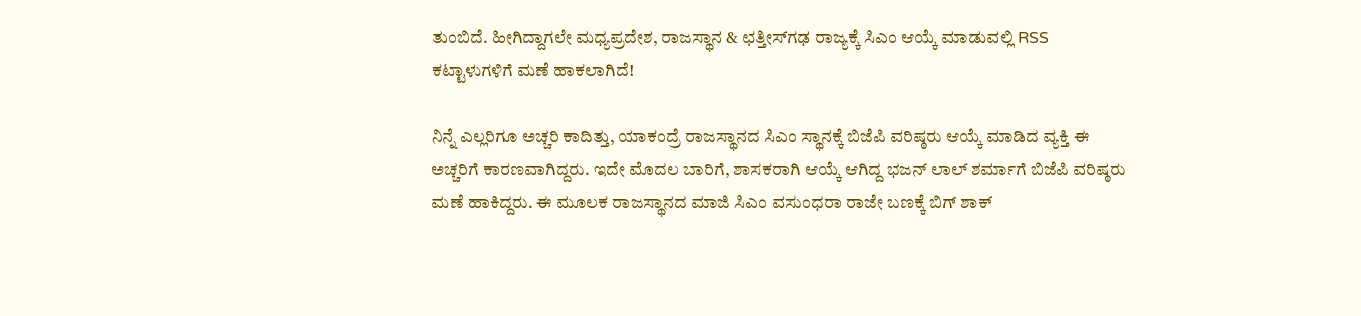ತುಂಬಿದೆ. ಹೀಗಿದ್ದಾಗಲೇ ಮಧ್ಯಪ್ರದೇಶ, ರಾಜಸ್ಥಾನ & ಛತ್ತೀಸ್‌ಗಢ ರಾಜ್ಯಕ್ಕೆ ಸಿಎಂ ಆಯ್ಕೆ ಮಾಡುವಲ್ಲಿ RSS ಕಟ್ಟಾಳುಗಳಿಗೆ ಮಣೆ ಹಾಕಲಾಗಿದೆ!

ನಿನ್ನೆ ಎಲ್ಲರಿಗೂ ಅಚ್ಚರಿ ಕಾದಿತ್ತು, ಯಾಕಂದ್ರೆ ರಾಜಸ್ಥಾನದ ಸಿಎಂ ಸ್ಥಾನಕ್ಕೆ ಬಿಜೆಪಿ ವರಿಷ್ಠರು ಆಯ್ಕೆ ಮಾಡಿದ ವ್ಯಕ್ತಿ ಈ ಅಚ್ಚರಿಗೆ ಕಾರಣವಾಗಿದ್ದರು. ಇದೇ ಮೊದಲ ಬಾರಿಗೆ, ಶಾಸಕರಾಗಿ ಆಯ್ಕೆ ಆಗಿದ್ದ ಭಜನ್ ಲಾಲ್ ಶರ್ಮಾಗೆ ಬಿಜೆಪಿ ವರಿಷ್ಠರು ಮಣೆ ಹಾಕಿದ್ದರು. ಈ ಮೂಲಕ ರಾಜಸ್ಥಾನದ ಮಾಜಿ ಸಿಎಂ ವಸುಂಧರಾ ರಾಜೇ ಬಣಕ್ಕೆ ಬಿಗ್ ಶಾಕ್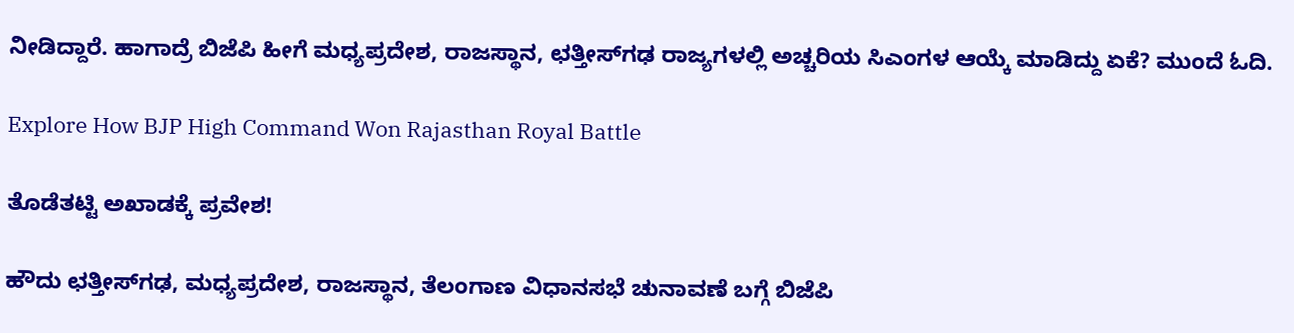ನೀಡಿದ್ದಾರೆ. ಹಾಗಾದ್ರೆ ಬಿಜೆಪಿ ಹೀಗೆ ಮಧ್ಯಪ್ರದೇಶ, ರಾಜಸ್ಥಾನ, ಛತ್ತೀಸ್‌ಗಢ ರಾಜ್ಯಗಳಲ್ಲಿ ಅಚ್ಚರಿಯ ಸಿಎಂಗಳ ಆಯ್ಕೆ ಮಾಡಿದ್ದು ಏಕೆ? ಮುಂದೆ ಓದಿ.

Explore How BJP High Command Won Rajasthan Royal Battle

ತೊಡೆತಟ್ಟಿ ಅಖಾಡಕ್ಕೆ ಪ್ರವೇಶ!

ಹೌದು ಛತ್ತೀಸ್‌ಗಢ, ಮಧ್ಯಪ್ರದೇಶ, ರಾಜಸ್ಥಾನ, ತೆಲಂಗಾಣ ವಿಧಾನಸಭೆ ಚುನಾವಣೆ ಬಗ್ಗೆ ಬಿಜೆಪಿ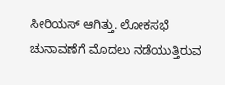ಸೀರಿಯಸ್ ಆಗಿತ್ತು. ಲೋಕಸಭೆ ಚುನಾವಣೆಗೆ ಮೊದಲು ನಡೆಯುತ್ತಿರುವ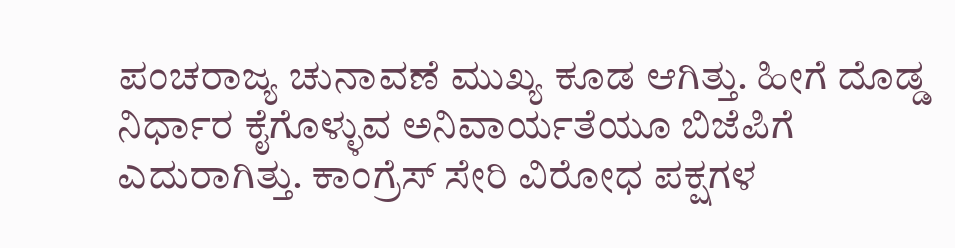ಪಂಚರಾಜ್ಯ ಚುನಾವಣೆ ಮುಖ್ಯ ಕೂಡ ಆಗಿತ್ತು. ಹೀಗೆ ದೊಡ್ಡ ನಿರ್ಧಾರ ಕೈಗೊಳ್ಳುವ ಅನಿವಾರ್ಯತೆಯೂ ಬಿಜೆಪಿಗೆ ಎದುರಾಗಿತ್ತು. ಕಾಂಗ್ರೆಸ್ ಸೇರಿ ವಿರೋಧ ಪಕ್ಷಗಳ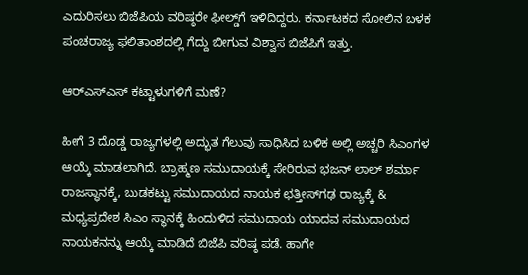ಎದುರಿಸಲು ಬಿಜೆಪಿಯ ವರಿಷ್ಠರೇ ಫೀಲ್ಡ್‌ಗೆ ಇಳಿದಿದ್ದರು. ಕರ್ನಾಟಕದ ಸೋಲಿನ ಬಳಕ ಪಂಚರಾಜ್ಯ ಫಲಿತಾಂಶದಲ್ಲಿ ಗೆದ್ದು ಬೀಗುವ ವಿಶ್ವಾಸ ಬಿಜೆಪಿಗೆ ಇತ್ತು.

ಆರ್‌ಎಸ್‌ಎಸ್ ಕಟ್ಟಾಳುಗಳಿಗೆ ಮಣೆ?

ಹೀಗೆ 3 ದೊಡ್ಡ ರಾಜ್ಯಗಳಲ್ಲಿ ಅದ್ಭುತ ಗೆಲುವು ಸಾಧಿಸಿದ ಬಳಿಕ ಅಲ್ಲಿ ಅಚ್ಚರಿ ಸಿಎಂಗಳ ಆಯ್ಕೆ ಮಾಡಲಾಗಿದೆ. ಬ್ರಾಹ್ಮಣ ಸಮುದಾಯಕ್ಕೆ ಸೇರಿರುವ ಭಜನ್ ಲಾಲ್ ಶರ್ಮಾ ರಾಜಸ್ಥಾನಕ್ಕೆ, ಬುಡಕಟ್ಟು ಸಮುದಾಯದ ನಾಯಕ ಛತ್ತೀಸ್‌ಗಢ ರಾಜ್ಯಕ್ಕೆ & ಮಧ್ಯಪ್ರದೇಶ ಸಿಎಂ ಸ್ಥಾನಕ್ಕೆ ಹಿಂದುಳಿದ ಸಮುದಾಯ ಯಾದವ ಸಮುದಾಯದ ನಾಯಕನನ್ನು ಆಯ್ಕೆ ಮಾಡಿದೆ ಬಿಜೆಪಿ ವರಿಷ್ಠ ಪಡೆ. ಹಾಗೇ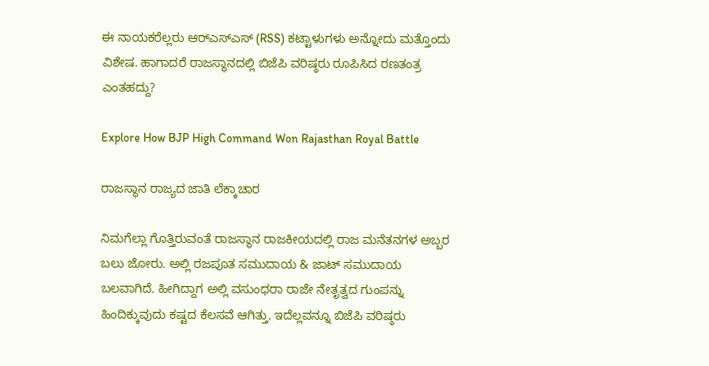ಈ ನಾಯಕರೆಲ್ಲರು ಆರ್‌ಎಸ್‌ಎಸ್ (RSS) ಕಟ್ಟಾಳುಗಳು ಅನ್ನೋದು ಮತ್ತೊಂದು ವಿಶೇಷ. ಹಾಗಾದರೆ ರಾಜಸ್ಥಾನದಲ್ಲಿ ಬಿಜೆಪಿ ವರಿಷ್ಠರು ರೂಪಿಸಿದ ರಣತಂತ್ರ ಎಂತಹದ್ದು?

Explore How BJP High Command Won Rajasthan Royal Battle

ರಾಜಸ್ಥಾನ ರಾಜ್ಯದ ಜಾತಿ ಲೆಕ್ಕಾಚಾರ

ನಿಮಗೆಲ್ಲಾ ಗೊತ್ತಿರುವಂತೆ ರಾಜಸ್ಥಾನ ರಾಜಕೀಯದಲ್ಲಿ ರಾಜ ಮನೆತನಗಳ ಅಬ್ಬರ ಬಲು ಜೋರು. ಅಲ್ಲಿ ರಜಪೂತ ಸಮುದಾಯ & ಜಾಟ್ ಸಮುದಾಯ ಬಲವಾಗಿದೆ. ಹೀಗಿದ್ದಾಗ ಅಲ್ಲಿ ವಸುಂಧರಾ ರಾಜೇ ನೇತೃತ್ವದ ಗುಂಪನ್ನು ಹಿಂದಿಕ್ಕುವುದು ಕಷ್ಟದ ಕೆಲಸವೆ ಆಗಿತ್ತು. ಇದೆಲ್ಲವನ್ನೂ ಬಿಜೆಪಿ ವರಿಷ್ಠರು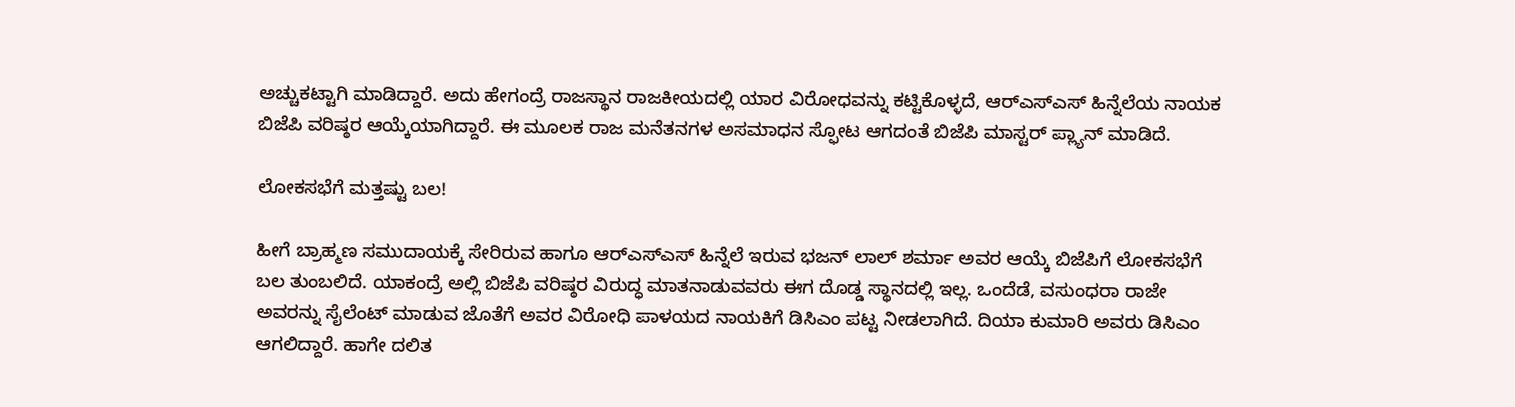ಅಚ್ಚುಕಟ್ಟಾಗಿ ಮಾಡಿದ್ದಾರೆ. ಅದು ಹೇಗಂದ್ರೆ ರಾಜಸ್ಥಾನ ರಾಜಕೀಯದಲ್ಲಿ ಯಾರ ವಿರೋಧವನ್ನು ಕಟ್ಟಿಕೊಳ್ಳದೆ, ಆರ್‌ಎಸ್‌ಎಸ್ ಹಿನ್ನೆಲೆಯ ನಾಯಕ ಬಿಜೆಪಿ ವರಿಷ್ಠರ ಆಯ್ಕೆಯಾಗಿದ್ದಾರೆ. ಈ ಮೂಲಕ ರಾಜ ಮನೆತನಗಳ ಅಸಮಾಧನ ಸ್ಫೋಟ ಆಗದಂತೆ ಬಿಜೆಪಿ ಮಾಸ್ಟರ್ ಪ್ಲ್ಯಾನ್ ಮಾಡಿದೆ.

ಲೋಕಸಭೆಗೆ ಮತ್ತಷ್ಟು ಬಲ!

ಹೀಗೆ ಬ್ರಾಹ್ಮಣ ಸಮುದಾಯಕ್ಕೆ ಸೇರಿರುವ ಹಾಗೂ ಆರ್‌ಎಸ್‌ಎಸ್ ಹಿನ್ನೆಲೆ ಇರುವ ಭಜನ್ ಲಾಲ್ ಶರ್ಮಾ ಅವರ ಆಯ್ಕೆ ಬಿಜೆಪಿಗೆ ಲೋಕಸಭೆಗೆ ಬಲ ತುಂಬಲಿದೆ. ಯಾಕಂದ್ರೆ ಅಲ್ಲಿ ಬಿಜೆಪಿ ವರಿಷ್ಠರ ವಿರುದ್ಧ ಮಾತನಾಡುವವರು ಈಗ ದೊಡ್ಡ ಸ್ಥಾನದಲ್ಲಿ ಇಲ್ಲ. ಒಂದೆಡೆ, ವಸುಂಧರಾ ರಾಜೇ ಅವರನ್ನು ಸೈಲೆಂಟ್ ಮಾಡುವ ಜೊತೆಗೆ ಅವರ ವಿರೋಧಿ ಪಾಳಯದ ನಾಯಕಿಗೆ ಡಿಸಿಎಂ ಪಟ್ಟ ನೀಡಲಾಗಿದೆ. ದಿಯಾ ಕುಮಾರಿ ಅವರು ಡಿಸಿಎಂ ಆಗಲಿದ್ದಾರೆ. ಹಾಗೇ ದಲಿತ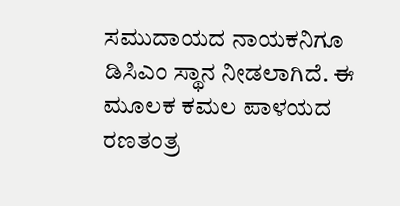ಸಮುದಾಯದ ನಾಯಕನಿಗೂ ಡಿಸಿಎಂ ಸ್ಥಾನ ನೀಡಲಾಗಿದೆ. ಈ ಮೂಲಕ ಕಮಲ ಪಾಳಯದ ರಣತಂತ್ರ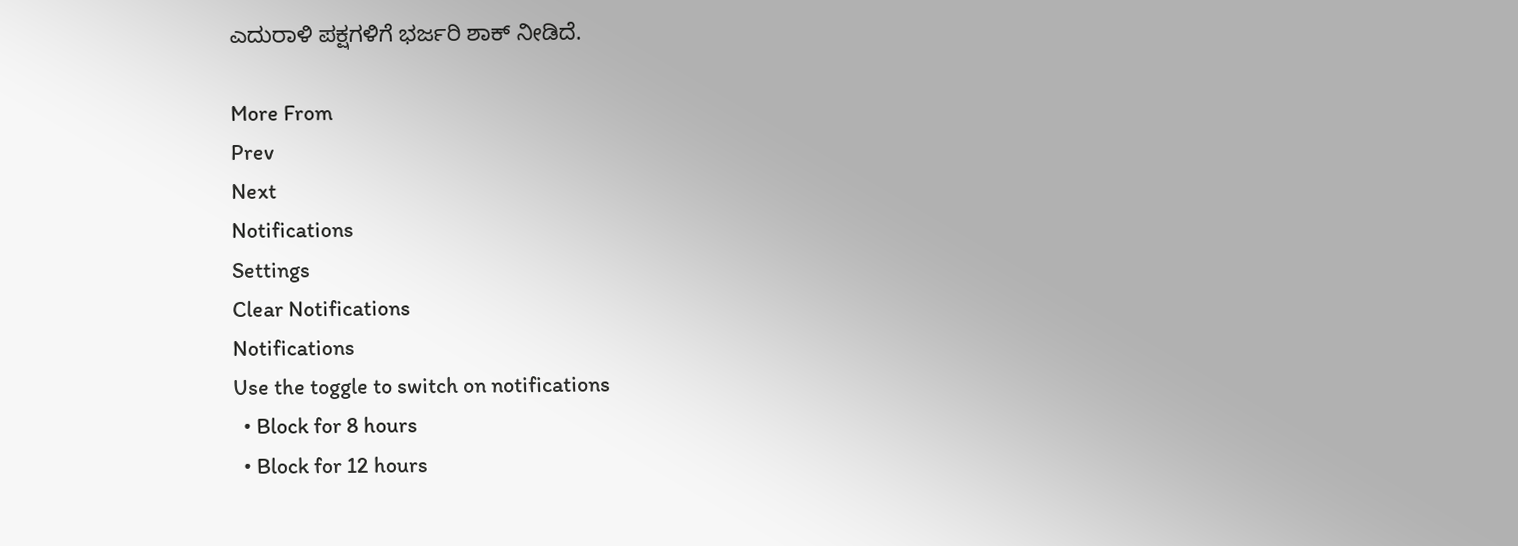ಎದುರಾಳಿ ಪಕ್ಷಗಳಿಗೆ ಭರ್ಜರಿ ಶಾಕ್ ನೀಡಿದೆ.

More From
Prev
Next
Notifications
Settings
Clear Notifications
Notifications
Use the toggle to switch on notifications
  • Block for 8 hours
  • Block for 12 hours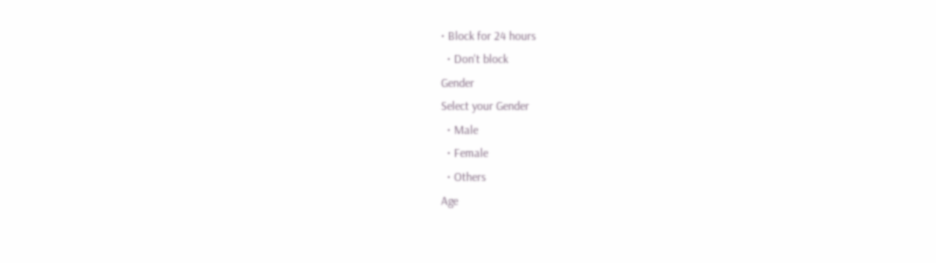• Block for 24 hours
  • Don't block
Gender
Select your Gender
  • Male
  • Female
  • Others
Age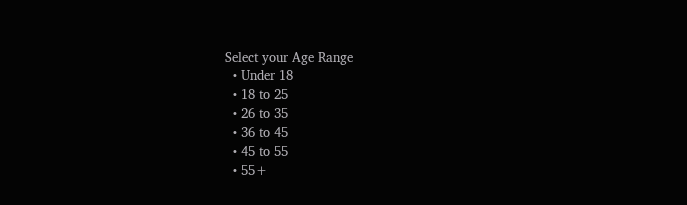Select your Age Range
  • Under 18
  • 18 to 25
  • 26 to 35
  • 36 to 45
  • 45 to 55
  • 55+